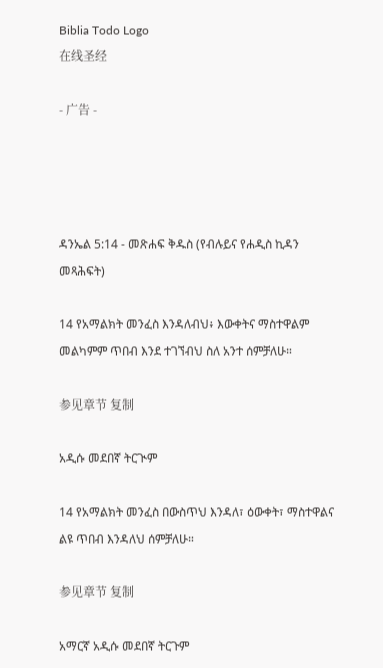Biblia Todo Logo
在线圣经

- 广告 -




ዳንኤል 5:14 - መጽሐፍ ቅዱስ (የብሉይና የሐዲስ ኪዳን መጻሕፍት)

14 የአማልክት መንፈስ እንዳለብህ፥ እውቀትና ማስተዋልም መልካምም ጥበብ እንደ ተገኘብህ ስለ አንተ ሰምቻለሁ።

参见章节 复制

አዲሱ መደበኛ ትርጒም

14 የአማልክት መንፈስ በውስጥህ እንዳለ፣ ዕውቀት፣ ማስተዋልና ልዩ ጥበብ እንዳለህ ሰምቻለሁ።

参见章节 复制

አማርኛ አዲሱ መደበኛ ትርጉም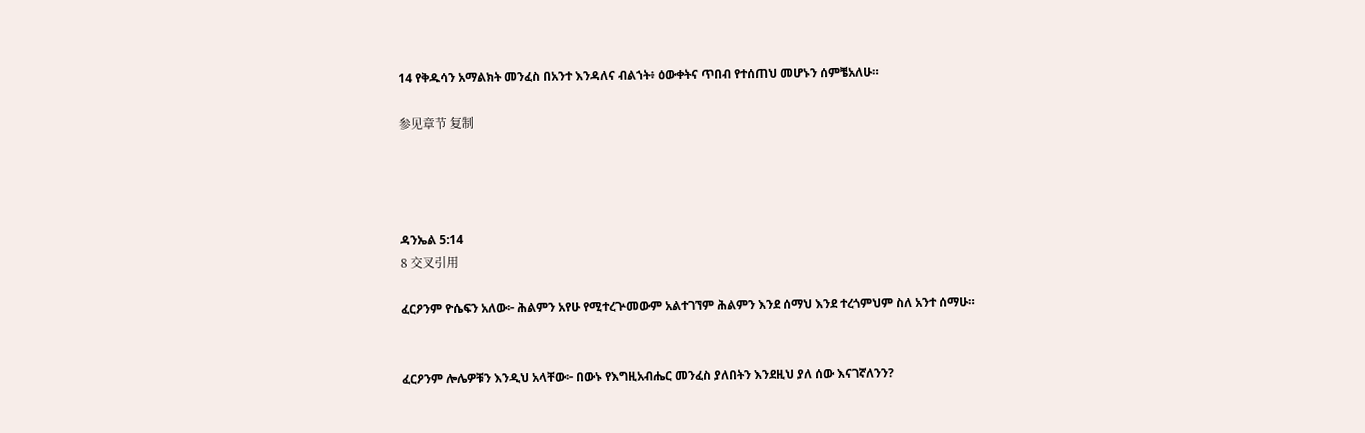14 የቅዱሳን አማልክት መንፈስ በአንተ እንዳለና ብልኀት፥ ዕውቀትና ጥበብ የተሰጠህ መሆኑን ሰምቼአለሁ።

参见章节 复制




ዳንኤል 5:14
8 交叉引用

ፈርዖንም ዮሴፍን አለው፦ ሕልምን አየሁ የሚተረጕመውም አልተገኘም ሕልምን እንደ ሰማህ እንደ ተረጎምህም ስለ አንተ ሰማሁ።


ፈርዖንም ሎሌዎቹን እንዲህ አላቸው፦ በውኑ የእግዚአብሔር መንፈስ ያለበትን እንደዚህ ያለ ሰው እናገኛለንን?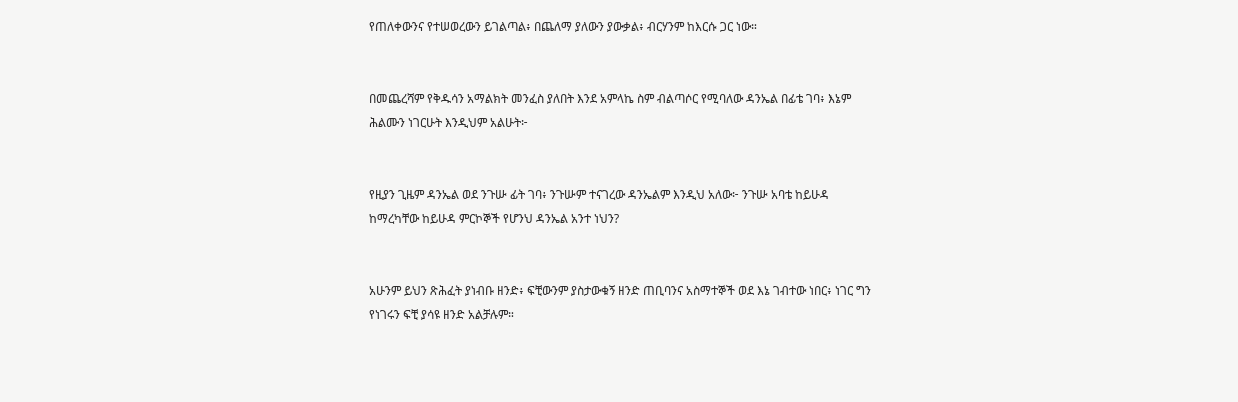የጠለቀውንና የተሠወረውን ይገልጣል፥ በጨለማ ያለውን ያውቃል፥ ብርሃንም ከእርሱ ጋር ነው።


በመጨረሻም የቅዱሳን አማልክት መንፈስ ያለበት እንደ አምላኬ ስም ብልጣሶር የሚባለው ዳንኤል በፊቴ ገባ፥ እኔም ሕልሙን ነገርሁት እንዲህም አልሁት፦


የዚያን ጊዜም ዳንኤል ወደ ንጉሡ ፊት ገባ፥ ንጉሡም ተናገረው ዳንኤልም እንዲህ አለው፦ ንጉሡ አባቴ ከይሁዳ ከማረካቸው ከይሁዳ ምርኮኞች የሆንህ ዳንኤል አንተ ነህን?


አሁንም ይህን ጽሕፈት ያነብቡ ዘንድ፥ ፍቺውንም ያስታውቁኝ ዘንድ ጠቢባንና አስማተኞች ወደ እኔ ገብተው ነበር፥ ነገር ግን የነገሩን ፍቺ ያሳዩ ዘንድ አልቻሉም።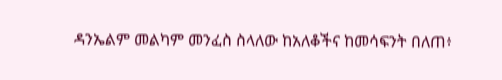ዳንኤልም መልካም መንፈስ ስላለው ከአለቆችና ከመሳፍንት በለጠ፥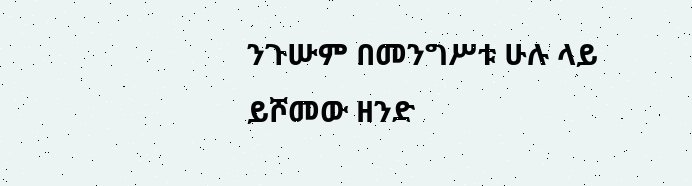ንጉሡም በመንግሥቱ ሁሉ ላይ ይሾመው ዘንድ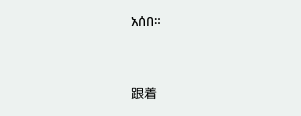አሰበ።


跟着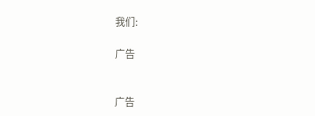我们:

广告


广告